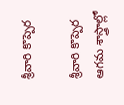శ్రీవారి కొప్పెర

శ్రీవారి కొప్పెర
ఆగమ శాస్త్రాల్లో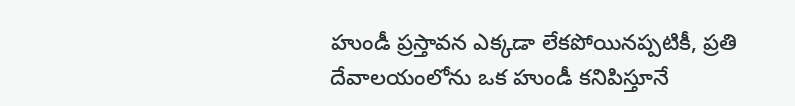హుండీ ప్రస్తావన ఎక్కడా లేకపోయినప్పటికీ, ప్రతి దేవాలయంలోను ఒక హుండీ కనిపిస్తూనే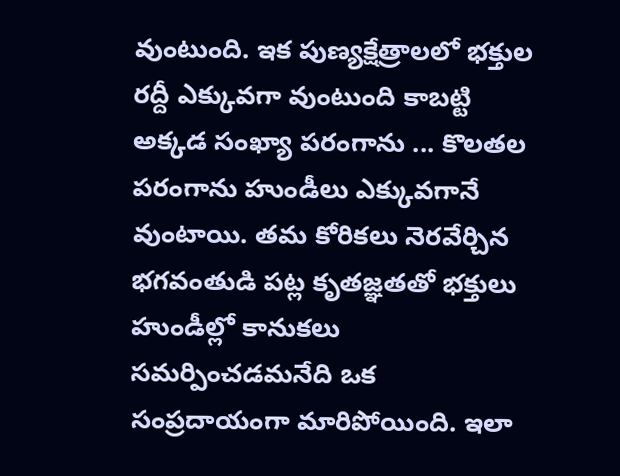వుంటుంది. ఇక పుణ్యక్షేత్రాలలో భక్తుల రద్దీ ఎక్కువగా వుంటుంది కాబట్టి అక్కడ సంఖ్యా పరంగాను ... కొలతల పరంగాను హుండీలు ఎక్కువగానే వుంటాయి. తమ కోరికలు నెరవేర్చిన భగవంతుడి పట్ల కృతజ్ఞతతో భక్తులు హుండీల్లో కానుకలు సమర్పించడమనేది ఒక సంప్రదాయంగా మారిపోయింది. ఇలా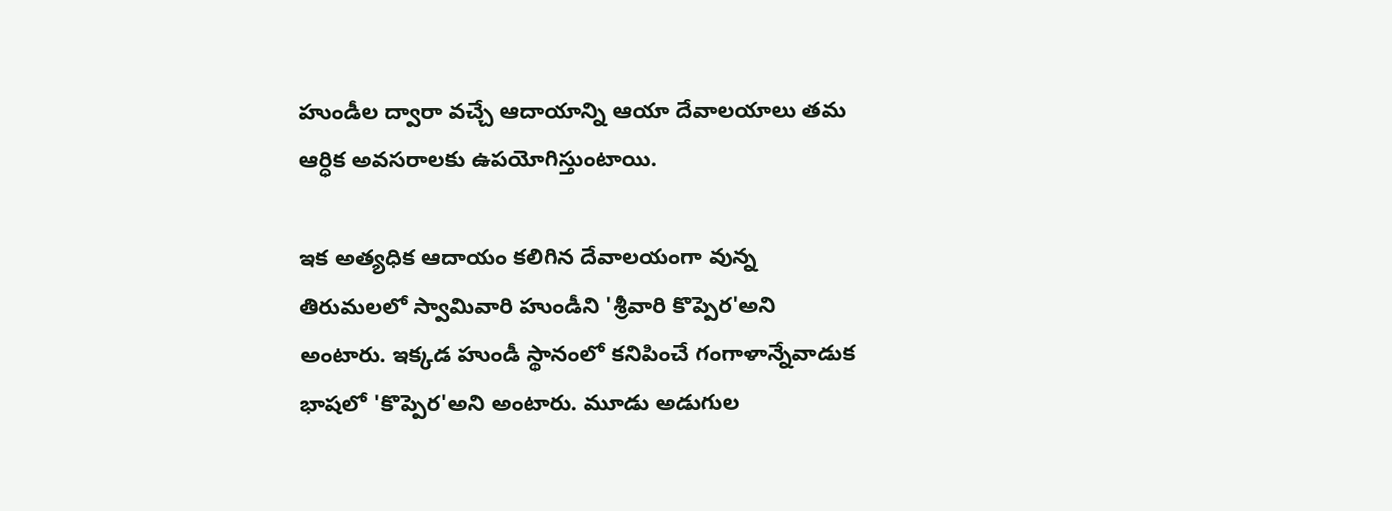హుండీల ద్వారా వచ్చే ఆదాయాన్ని ఆయా దేవాలయాలు తమ ఆర్ధిక అవసరాలకు ఉపయోగిస్తుంటాయి.

ఇక అత్యధిక ఆదాయం కలిగిన దేవాలయంగా వున్న తిరుమలలో స్వామివారి హుండీని 'శ్రీవారి కొప్పెర'అని అంటారు. ఇక్కడ హుండీ స్థానంలో కనిపించే గంగాళాన్నేవాడుక భాషలో 'కొప్పెర'అని అంటారు. మూడు అడుగుల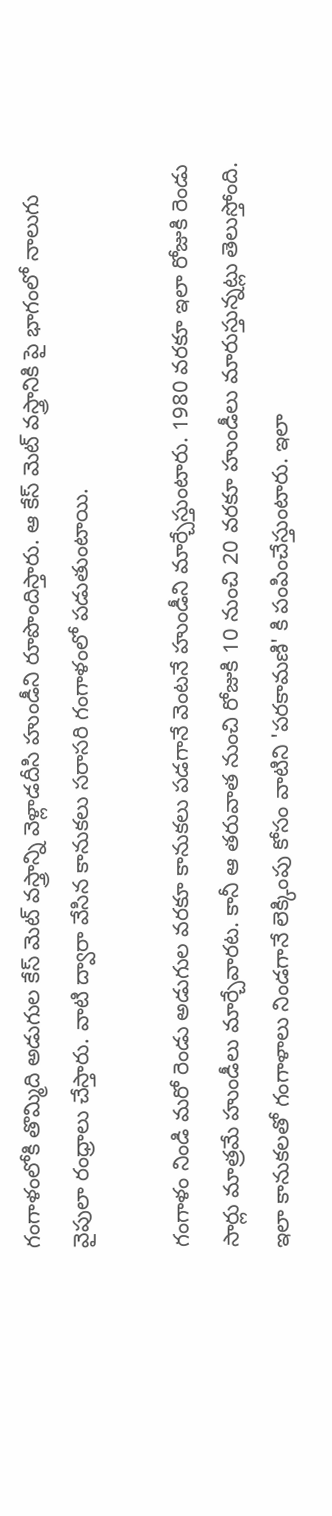గంగాళంలోకి తొమ్మిది అడుగుల కేస్ మెట్ వస్త్రాన్ని వెళ్లాడదీసి హుండీని రూపొందిస్తారు. ఆ కేస్ మెట్ వస్త్రానికి పై భాగంలో నాలుగు వైపులా రంధ్రాలు చేస్తారు. వాటి ద్వారా వేసిన కానుకలు సరాసరి గంగాళంలో పడుతుంటాయి.

గంగాళం నిండి మరో రెండు అడుగుల వరకూ కానుకలు పడగానే వెంటనే హుండీని మార్చేస్తుంటారు. 1980 వరకూ ఇలా రోజుకి రెండు సార్లు మాత్రమే హుండీలు మార్చేవారట. కానీ ఆ తరువాత నుంచి రోజుకి 10 నుంచి 20 వరకూ హుండీలు మారుస్తున్నట్లు తెలుస్తోంది. ఇలా కానుకలతో గంగాళాలు నిండగానే లెక్కింపు కోసం వాటిని 'పరకామణి' కి పంపించేస్తుంటారు. ఇలా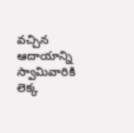వచ్చిన ఆదాయాన్ని స్వామివారికి లెక్క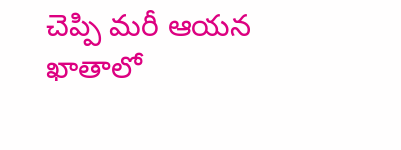చెప్పి మరీ ఆయన ఖాతాలో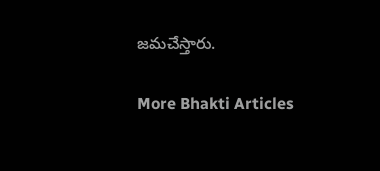జమచేస్తారు.

More Bhakti Articles